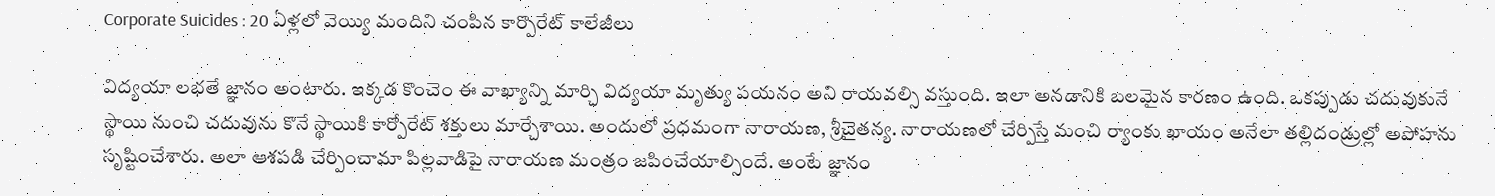Corporate Suicides : 20 ఏళ్లలో వెయ్యి మందిని చంపిన కార్పొరేట్ కాలేజీలు

విద్యయా లభతే జ్ఞానం అంటారు. ఇక్కడ కొంచెం ఈ వాఖ్యాన్ని మార్చి విద్యయా మృత్యు పయనం అని రాయవల్సి వస్తుంది. ఇలా అనడానికి బలమైన కారణం ఉంది. ఒకప్పుడు చదువుకునే స్థాయి నుంచి చదువును కొనే స్థాయికి కార్పోరేట్ శక్తులు మార్చేశాయి. అందులో ప్రధమంగా నారాయణ, శ్రీచైతన్య. నారాయణలో చేర్పిస్తే మంచి ర్యాంకు ఖాయం అనేలా తల్లిదండ్రుల్లో అపోహను సృష్టించేశారు. అలా ఆశపడి చేర్పించామా పిల్లవాడిపై నారాయణ మంత్రం జపించేయాల్సిందే. అంటే జ్ఞానం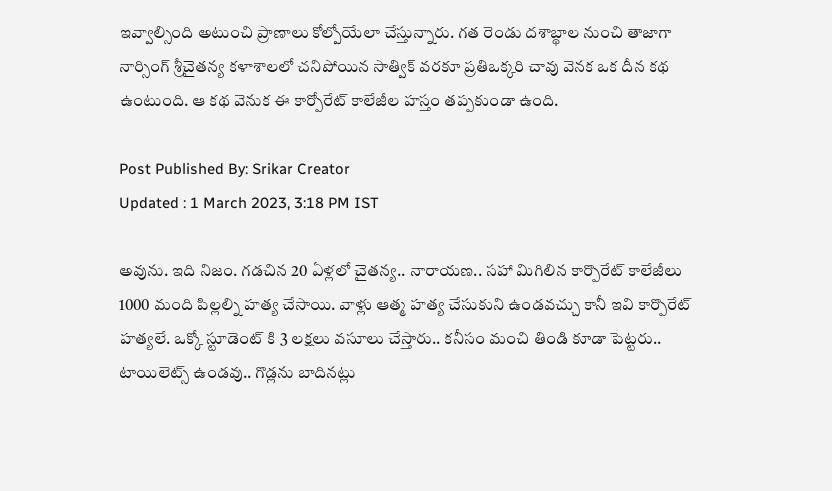ఇవ్వాల్సింది అటుంచి ప్రాణాలు కోల్పోయేలా చేస్తున్నారు. గత రెండు దశాబ్థాల నుంచి తాజాగా నార్సింగ్ శ్రీచైతన్య కళాశాలలో చనిపోయిన సాత్విక్ వరకూ ప్రతిఒక్కరి చావు వెనక ఒక దీన కథ ఉంటుంది. ఆ కథ వెనుక ఈ కార్పోరేట్ కాలేజీల హస్తం తప్పకుండా ఉంది.

Post Published By: Srikar Creator
Updated : 1 March 2023, 3:18 PM IST

అవును. ఇది నిజం. గడచిన 20 ఏళ్లలో చైతన్య.. నారాయణ.. సహా మిగిలిన కార్పొరేట్ కాలేజీలు 1000 మంది పిల్లల్ని హత్య చేసాయి. వాళ్లు ఆత్మ హత్య చేసుకుని ఉండవచ్చు కానీ ఇవి కార్పొరేట్ హత్యలే. ఒక్కో స్టూడెంట్ కి 3 లక్షలు వసూలు చేస్తారు.. కనీసం మంచి తిండి కూడా పెట్టరు.. టాయిలెట్స్ ఉండవు.. గొడ్లను బాదినట్లు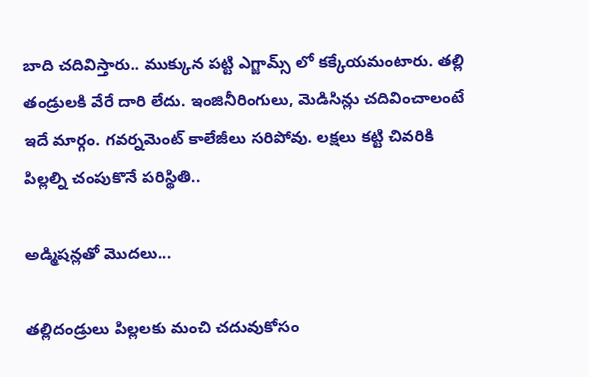బాది చదివిస్తారు.. ముక్కున పట్టి ఎగ్జామ్స్ లో కక్కేయమంటారు. తల్లి తండ్రులకి వేరే దారి లేదు. ఇంజినీరింగులు, మెడిసిన్లు చదివించాలంటే ఇదే మార్గం. గవర్నమెంట్ కాలేజీలు సరిపోవు. లక్షలు కట్టి చివరికి పిల్లల్ని చంపుకొనే పరిస్థితి..

అడ్మిషన్లతో మొదలు...

తల్లిదండ్రులు పిల్లలకు మంచి చదువుకోసం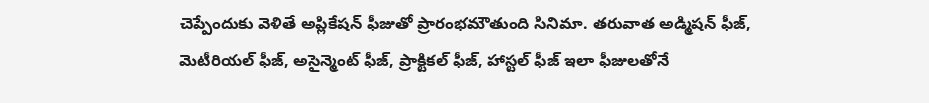చెప్పేందుకు వెళితే అప్లికేషన్ ఫీజుతో ప్రారంభమౌతుంది సినిమా. తరువాత అడ్మిషన్ ఫీజ్, మెటీరియల్ ఫీజ్, అసైన్మెంట్ ఫీజ్, ప్రాక్టికల్ ఫీజ్, హాస్టల్ ఫీజ్ ఇలా ఫీజులతోనే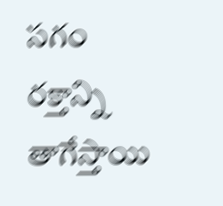సగం రక్తాన్ని తాగేస్తాయి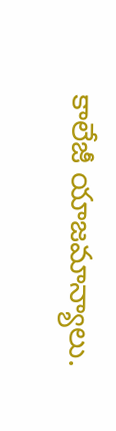కాలేజీ యాజమాన్యాలు.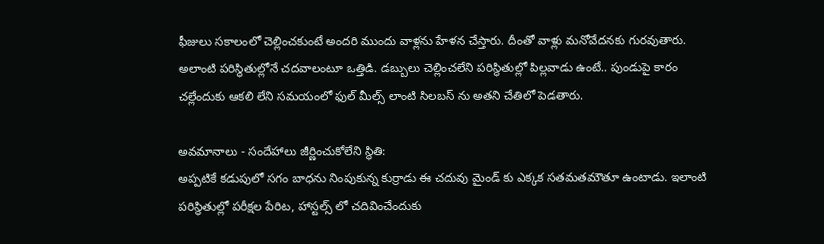ఫీజులు సకాలంలో చెల్లించకుంటే అందరి ముందు వాళ్లను హేళన చేస్తారు. దీంతో వాళ్లు మనోవేదనకు గురవుతారు. అలాంటి పరిస్థితుల్లోనే చదవాలంటూ ఒత్తిడి. డబ్బులు చెల్లించలేని పరిస్థితుల్లో పిల్లవాడు ఉంటే.. పుండుపై కారం చల్లేందుకు ఆకలి లేని సమయంలో ఫుల్ మీల్స్ లాంటి సిలబస్ ను అతని చేతిలో పెడతారు.

అవమానాలు - సందేహాలు జీర్ణించుకోలేని స్థితి:
అప్పటికే కడుపులో సగం బాధను నింపుకున్న కుర్రాడు ఈ చదువు మైండ్ కు ఎక్కక సతమతమౌతూ ఉంటాడు. ఇలాంటి పరిస్థితుల్లో పరీక్షల పేరిట, హాస్టల్స్ లో చదివించేందుకు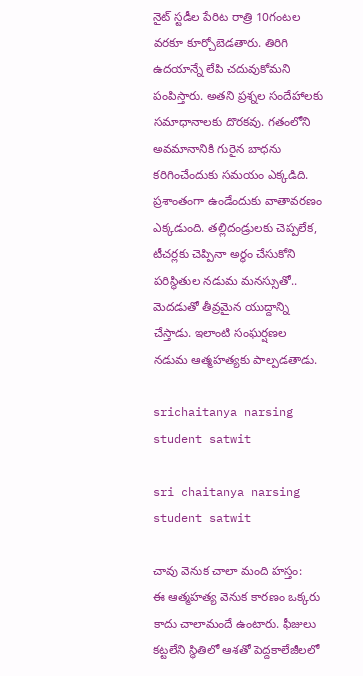నైట్ స్టడీల పేరిట రాత్రి 10గంటల వరకూ కూర్చోబెడతారు. తిరిగి ఉదయాన్నే లేపి చదువుకోమని పంపిస్తారు. అతని ప్రశ్నల సందేహాలకు సమాధానాలకు దొరకవు. గతంలోని అవమానానికి గురైన బాధను కరిగించేందుకు సమయం ఎక్కడిది. ప్రశాంతంగా ఉండేందుకు వాతావరణం ఎక్కడుంది. తల్లిదండ్రులకు చెప్పలేక, టీచర్లకు చెప్పినా అర్థం చేసుకోని పరిస్థితుల నడుమ మనస్సుతో.. మెదడుతో తీవ్రమైన యుద్దాన్ని చేస్తాడు. ఇలాంటి సంఘర్షణల నడుమ ఆత్మహత్యకు పాల్పడతాడు.

srichaitanya narsing student satwit

sri chaitanya narsing student satwit

చావు వెనుక చాలా మంది హస్తం:
ఈ ఆత్మహత్య వెనుక కారణం ఒక్కరు కాదు చాలామందే ఉంటారు. ఫీజులు కట్టలేని స్థితిలో ఆశతో పెద్దకాలేజీలలో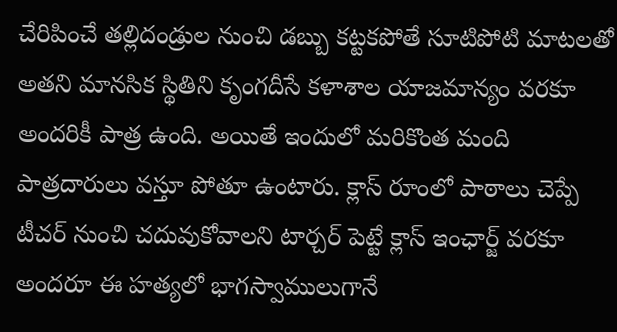చేరిపించే తల్లిదండ్రుల నుంచి డబ్బు కట్టకపోతే సూటిపోటి మాటలతో అతని మానసిక స్థితిని కృంగదీసే కళాశాల యాజమాన్యం వరకూ అందరికీ పాత్ర ఉంది. అయితే ఇందులో మరికొంత మంది పాత్రదారులు వస్తూ పోతూ ఉంటారు. క్లాస్ రూంలో పాఠాలు చెప్పే టీచర్ నుంచి చదువుకోవాలని టార్చర్ పెట్టే క్లాస్ ఇంఛార్జ్ వరకూ అందరూ ఈ హత్యలో భాగస్వాములుగానే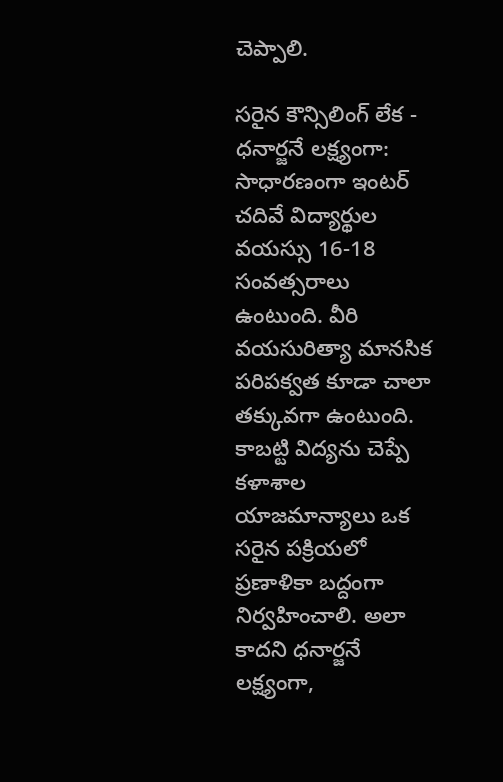చెప్పాలి.

సరైన కౌన్సిలింగ్ లేక - ధనార్జనే లక్ష్యంగా:
సాధారణంగా ఇంటర్ చదివే విద్యార్థుల వయస్సు 16-18 సంవత్సరాలు ఉంటుంది. వీరి వయసురిత్యా మానసిక పరిపక్వత కూడా చాలా తక్కువగా ఉంటుంది. కాబట్టి విద్యను చెప్పే కళాశాల యాజమాన్యాలు ఒక సరైన పక్రియలో ప్రణాళికా బద్దంగా నిర్వహించాలి. అలా కాదని ధనార్జనే లక్ష్యంగా,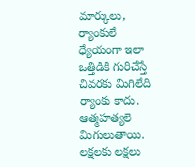మార్కులు, ర్యాంకులే ధ్యేయంగా ఇలా ఒత్తిడికి గురిచేస్తే చివరకు మిగిలేది ర్యాంకు కాదు. ఆత్మహత్యలె మిగులుతాయి. లక్షలకు లక్షలు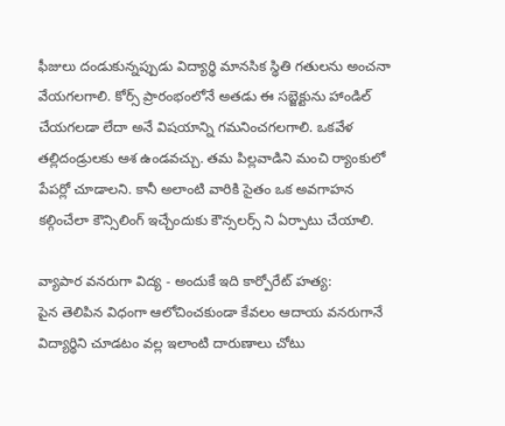ఫీజులు దండుకున్నప్పుడు విద్యార్థి మానసిక స్థితి గతులను అంచనా వేయగలగాలి. కోర్స్ ప్రారంభంలోనే అతడు ఈ సబ్జెక్టును హాండిల్ చేయగలడా లేదా అనే విషయాన్ని గమనించగలగాలి. ఒకవేళ తల్లిదండ్రులకు ఆశ ఉండవచ్చు. తమ పిల్లవాడిని మంచి ర్యాంకులో పేపర్లో చూడాలని. కానీ అలాంటి వారికి సైతం ఒక అవగాహన కల్గించేలా కౌన్సిలింగ్ ఇచ్చేందుకు కౌన్సలర్స్ ని ఏర్పాటు చేయాలి.

వ్యాపార వనరుగా విద్య - అందుకే ఇది కార్పోరేట్ హత్య:
పైన తెలిపిన విధంగా ఆలోచించకుండా కేవలం ఆదాయ వనరుగానే విద్యార్థిని చూడటం వల్ల ఇలాంటి దారుణాలు చోటు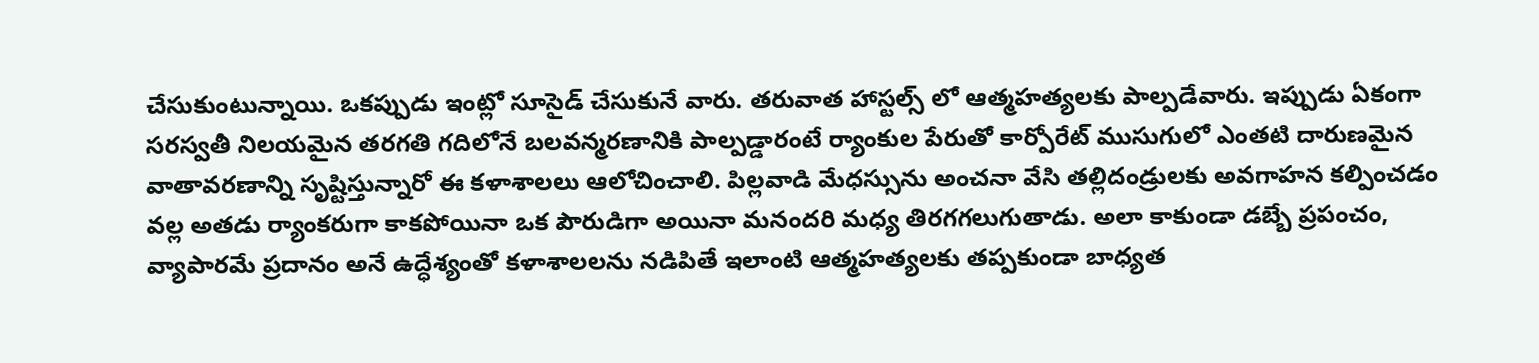చేసుకుంటున్నాయి. ఒకప్పుడు ఇంట్లో సూసైడ్ చేసుకునే వారు. తరువాత హాస్టల్స్ లో ఆత్మహత్యలకు పాల్పడేవారు. ఇప్పుడు ఏకంగా సరస్వతీ నిలయమైన తరగతి గదిలోనే బలవన్మరణానికి పాల్పడ్డారంటే ర్యాంకుల పేరుతో కార్పోరేట్ ముసుగులో ఎంతటి దారుణమైన వాతావరణాన్ని సృష్టిస్తున్నారో ఈ కళాశాలలు ఆలోచించాలి. పిల్లవాడి మేధస్సును అంచనా వేసి తల్లిదండ్రులకు అవగాహన కల్పించడం వల్ల అతడు ర్యాంకరుగా కాకపోయినా ఒక పౌరుడిగా అయినా మనందరి మధ్య తిరగగలుగుతాడు. అలా కాకుండా డబ్బే ప్రపంచం, వ్యాపారమే ప్రదానం అనే ఉద్ధేశ్యంతో కళాశాలలను నడిపితే ఇలాంటి ఆత్మహత్యలకు తప్పకుండా బాధ్యత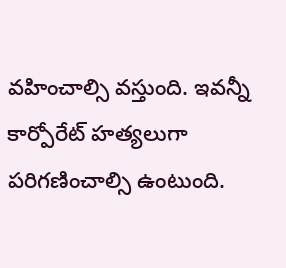వహించాల్సి వస్తుంది. ఇవన్నీ కార్పోరేట్ హత్యలుగా పరిగణించాల్సి ఉంటుంది.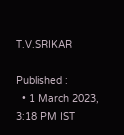T.V.SRIKAR

Published :
  • 1 March 2023, 3:18 PM IST